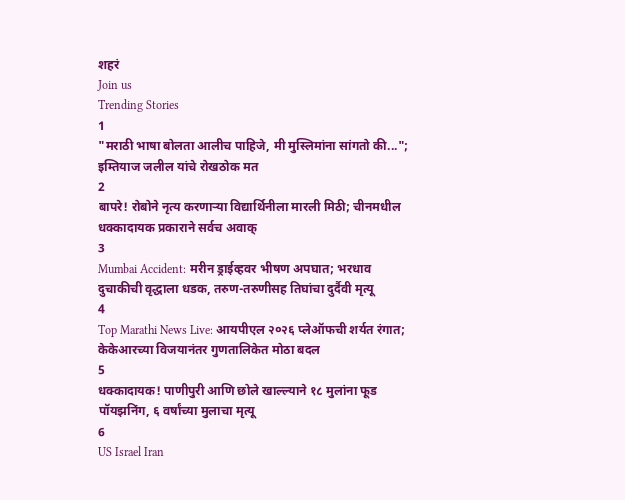शहरं
Join us
Trending Stories
1
"मराठी भाषा बोलता आलीच पाहिजे, मी मुस्लिमांना सांगतो की..."; इम्तियाज जलील यांचे रोखठोक मत
2
बापरे! रोबोने नृत्य करणाऱ्या विद्यार्थिनीला मारली मिठी; चीनमधील धक्कादायक प्रकाराने सर्वच अवाक्
3
Mumbai Accident: मरीन ड्राईव्हवर भीषण अपघात; भरधाव दुचाकीची वृद्धाला धडक, तरुण-तरुणीसह तिघांचा दुर्दैवी मृत्यू
4
Top Marathi News Live: आयपीएल २०२६ प्लेऑफची शर्यत रंगात; केकेआरच्या विजयानंतर गुणतालिकेत मोठा बदल
5
धक्कादायक! पाणीपुरी आणि छोले खाल्ल्याने १८ मुलांना फूड पॉयझनिंग, ६ वर्षांच्या मुलाचा मृत्यू
6
US Israel Iran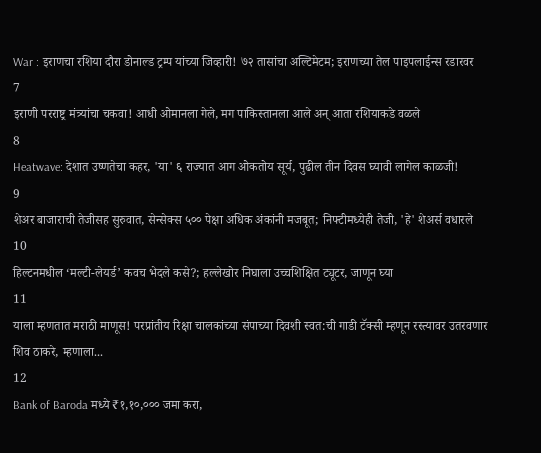War : इराणचा रशिया दौरा डोनाल्ड ट्रम्प यांच्या जिव्हारी! ७२ तासांचा अल्टिमेटम; इराणच्या तेल पाइपलाईन्स रडारवर
7
इराणी परराष्ट्र मंत्र्यांचा चकवा! आधी ओमानला गेले, मग पाकिस्तानला आले अन् आता रशियाकडे वळले
8
Heatwave: देशात उष्णतेचा कहर, 'या' ६ राज्यात आग ओकतोय सूर्य, पुढील तीन दिवस घ्यावी लागेल काळजी!
9
शेअर बाजाराची तेजीसह सुरुवात, सेन्सेक्स ५०० पेक्षा अधिक अंकांनी मजबूत; निफ्टीमध्येही तेजी, 'हे' शेअर्स वधारले
10
हिल्टनमधील ‘मल्टी-लेयर्ड’ कवच भेदले कसे?; हल्लेखोर निघाला उच्चशिक्षित ट्यूटर, जाणून घ्या
11
याला म्हणतात मराठी माणूस! परप्रांतीय रिक्षा चालकांच्या संपाच्या दिवशी स्वत:ची गाडी टॅक्सी म्हणून रस्त्यावर उतरवणार शिव ठाकरे, म्हणाला...
12
Bank of Baroda मध्ये ₹१,१०,००० जमा करा,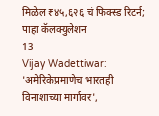मिळेल ₹४५,६२६ चं फिक्स्ड रिटर्न; पाहा कॅलक्युलेशन
13
Vijay Wadettiwar: 'अमेरिकेप्रमाणेच भारतही विनाशाच्या मार्गावर',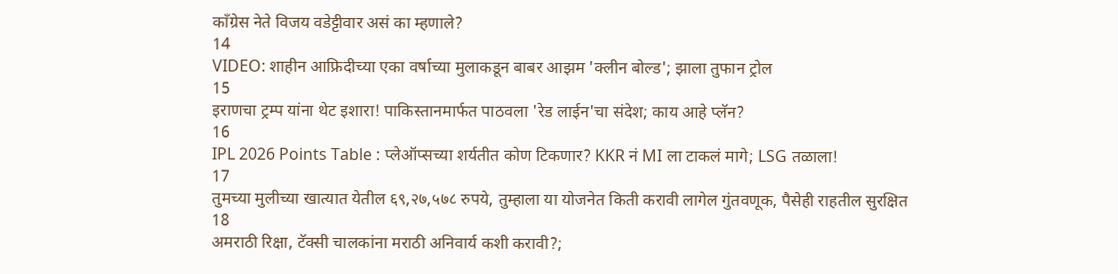काँग्रेस नेते विजय वडेट्टीवार असं का म्हणाले?
14
VIDEO: शाहीन आफ्रिदीच्या एका वर्षाच्या मुलाकडून बाबर आझम 'क्लीन बोल्ड'; झाला तुफान ट्रोल
15
इराणचा ट्रम्प यांना थेट इशारा! पाकिस्तानमार्फत पाठवला 'रेड लाईन'चा संदेश; काय आहे प्लॅन?
16
IPL 2026 Points Table : प्लेऑप्सच्या शर्यतीत कोण टिकणार? KKR नं MI ला टाकलं मागे; LSG तळाला!
17
तुमच्या मुलीच्या खात्यात येतील ६९,२७,५७८ रुपये, तुम्हाला या योजनेत किती करावी लागेल गुंतवणूक, पैसेही राहतील सुरक्षित
18
अमराठी रिक्षा, टॅक्सी चालकांना मराठी अनिवार्य कशी करावी?;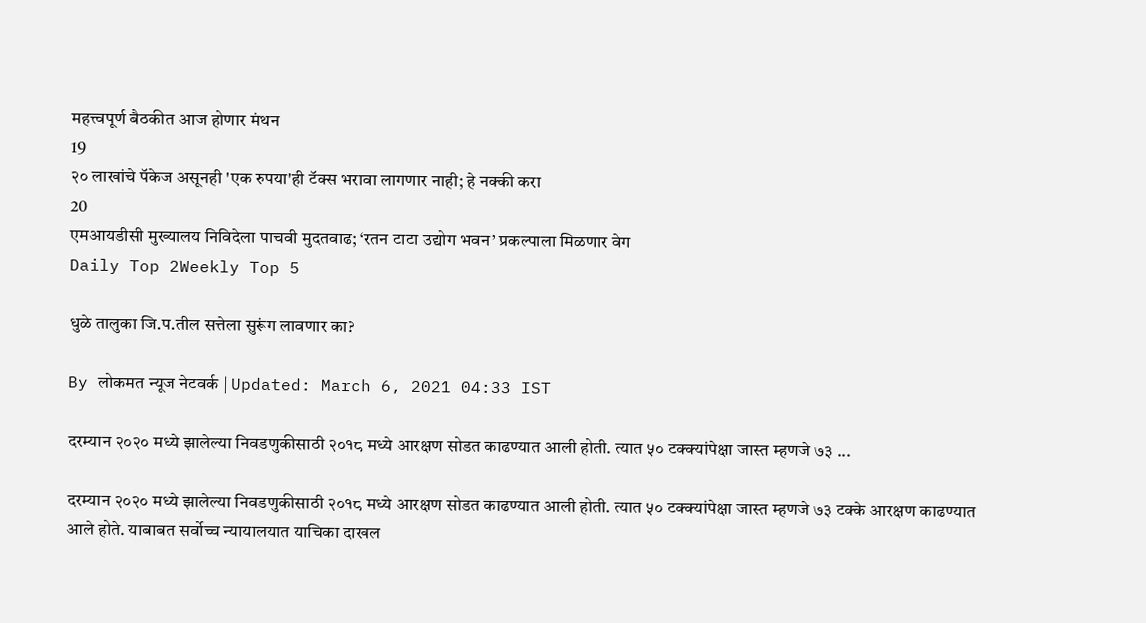महत्त्वपूर्ण बैठकीत आज होणार मंथन
19
२० लाखांचे पॅकेज असूनही 'एक रुपया'ही टॅक्स भरावा लागणार नाही; हे नक्की करा
20
एमआयडीसी मुख्यालय निविदेला पाचवी मुदतवाढ; ‘रतन टाटा उद्योग भवन’ प्रकल्पाला मिळणार वेग
Daily Top 2Weekly Top 5

धुळे तालुका जि.प.तील सत्तेला सुरूंग लावणार का?

By लोकमत न्यूज नेटवर्क | Updated: March 6, 2021 04:33 IST

दरम्यान २०२० मध्ये झालेल्या निवडणुकीसाठी २०१८ मध्ये आरक्षण सोडत काढण्यात आली होती. त्यात ५० टक्क्यांपेक्षा जास्त म्हणजे ७३ ...

दरम्यान २०२० मध्ये झालेल्या निवडणुकीसाठी २०१८ मध्ये आरक्षण सोडत काढण्यात आली होती. त्यात ५० टक्क्यांपेक्षा जास्त म्हणजे ७३ टक्के आरक्षण काढण्यात आले होते. याबाबत सर्वोच्च न्यायालयात याचिका दाखल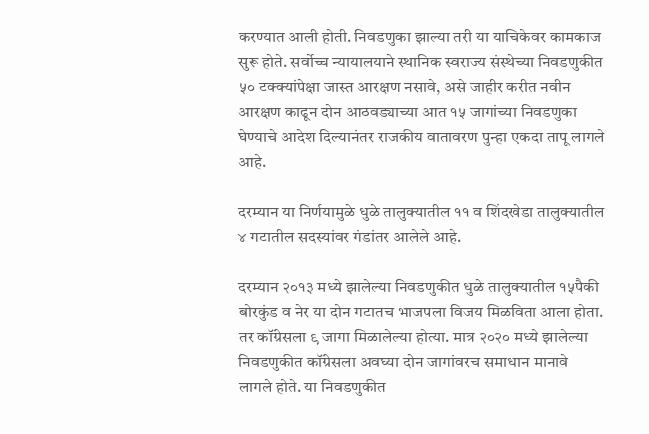करण्यात आली होती. निवडणुका झाल्या तरी या याचिकेवर कामकाज सुरू होते. सर्वोच्च न्यायालयाने स्थानिक स्वराज्य संस्थेच्या निवडणुकीत ५० टक्क्यांपेक्षा जास्त आरक्षण नसावे, असे जाहीर करीत नवीन आरक्षण काढून दोन आठवड्याच्या आत १५ जागांच्या निवडणुका घेण्याचे आदेश दिल्यानंतर राजकीय वातावरण पुन्हा एकदा तापू लागले आहे.

दरम्यान या निर्णयामुळे धुळे तालुक्यातील ११ व शिंदखेडा तालुक्यातील ४ गटातील सदस्यांवर गंडांतर आलेले आहे.

दरम्यान २०१३ मध्ये झालेल्या निवडणुकीत धुळे तालुक्यातील १५पैकी बोरकुंड व नेर या दोन गटातच भाजपला विजय मिळविता आला होता. तर कॉंग्रेसला ९ जागा मिळालेल्या होत्या. मात्र २०२० मध्ये झालेल्या निवडणुकीत कॉंग्रेसला अवघ्या दोन जागांवरच समाधान मानावे लागले होते. या निवडणुकीत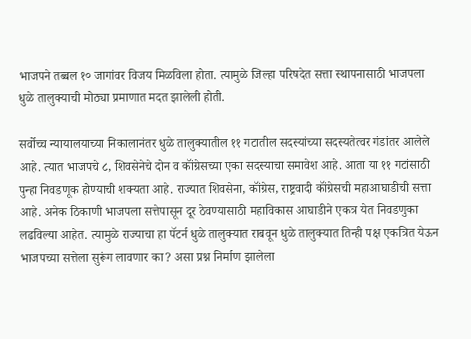भाजपने तब्बल १० जागांवर विजय मिळविला होता. त्यामुळे जिल्हा परिषदेत सत्ता स्थापनासाठी भाजपला धुळे तालुक्याची मोठ्या प्रमाणात मदत झालेली होती.

सर्वोच्च न्यायालयाच्या निकालानंतर धुळे तालुक्यातील ११ गटातील सदस्यांच्या सदस्यतेत्वर गंडांतर आलेले आहे. त्यात भाजपचे ८, शिवसेनेचे दोन व कॉंग्रेसच्या एका सदस्याचा समावेश आहे. आता या ११ गटांसाठी पुन्हा निवडणूक होण्याची शक्यता आहे. राज्यात शिवसेना, कॉंग्रेस, राष्ट्रवादी कॉंग्रेसची महाआघाडीची सत्ता आहे. अनेक ठिकाणी भाजपला सत्तेपासून दूर ठेवण्यासाठी महाविकास आघाडीने एकत्र येत निवडणुका लढविल्या आहेत. त्यामुळे राज्याचा हा पॅटर्न धुळे तालुक्यात राबवून धुळे तालुक्यात तिन्ही पक्ष एकत्रित येऊन भाजपच्या सत्तेला सुरूंग लावणार का? असा प्रश्न निर्माण झालेला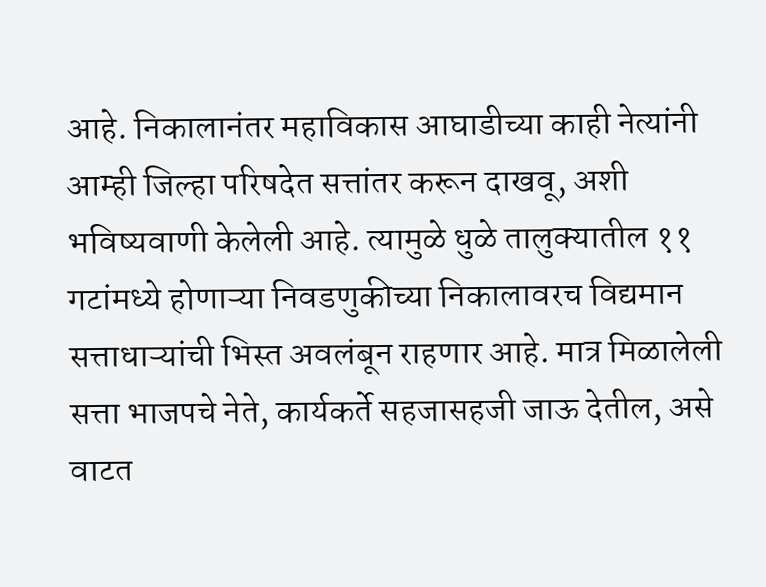आहे. निकालानंतर महाविकास आघाडीच्या काही नेत्यांनी आम्ही जिल्हा परिषदेत सत्तांतर करून दाखवू, अशी भविष्यवाणी केलेली आहे. त्यामुळे धुळे तालुक्यातील ११ गटांमध्ये होणाऱ्या निवडणुकीच्या निकालावरच विद्यमान सत्ताधाऱ्यांची भिस्त अवलंबून राहणार आहे. मात्र मिळालेली सत्ता भाजपचे नेते, कार्यकर्ते सहजासहजी जाऊ देतील, असे वाटत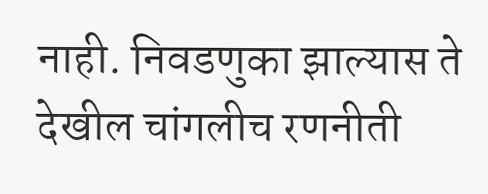नाही. निवडणुका झाल्यास ते देखील चांगलीच रणनीती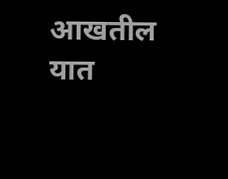आखतील यात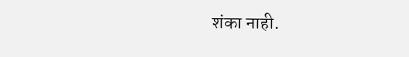शंका नाही.